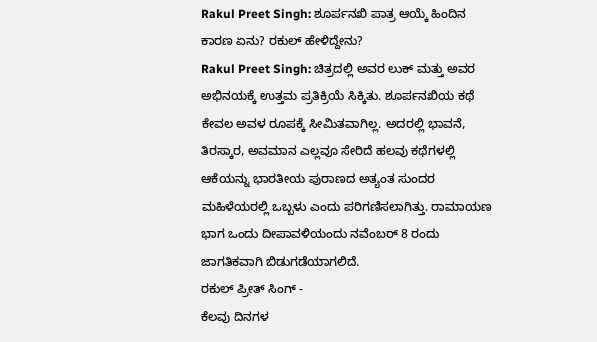Rakul Preet Singh: ಶೂರ್ಪನಖಿ ಪಾತ್ರ ಆಯ್ಕೆ ಹಿಂದಿನ ಕಾರಣ ಏನು? ರಕುಲ್ ಹೇಳಿದ್ದೇನು?
Rakul Preet Singh: ಚಿತ್ರದಲ್ಲಿ ಅವರ ಲುಕ್ ಮತ್ತು ಅವರ ಅಭಿನಯಕ್ಕೆ ಉತ್ತಮ ಪ್ರತಿಕ್ರಿಯೆ ಸಿಕ್ಕಿತು. ಶೂರ್ಪನಖಿಯ ಕಥೆ ಕೇವಲ ಅವಳ ರೂಪಕ್ಕೆ ಸೀಮಿತವಾಗಿಲ್ಲ. ಅದರಲ್ಲಿ ಭಾವನೆ, ತಿರಸ್ಕಾರ, ಅವಮಾನ ಎಲ್ಲವೂ ಸೇರಿದೆ ಹಲವು ಕಥೆಗಳಲ್ಲಿ ಆಕೆಯನ್ನು ಭಾರತೀಯ ಪುರಾಣದ ಅತ್ಯಂತ ಸುಂದರ ಮಹಿಳೆಯರಲ್ಲಿ ಒಬ್ಬಳು ಎಂದು ಪರಿಗಣಿಸಲಾಗಿತ್ತು. ರಾಮಾಯಣ ಭಾಗ ಒಂದು ದೀಪಾವಳಿಯಂದು ನವೆಂಬರ್ 8 ರಂದು ಜಾಗತಿಕವಾಗಿ ಬಿಡುಗಡೆಯಾಗಲಿದೆ.
ರಕುಲ್ ಪ್ರೀತ್ ಸಿಂಗ್ -
ಕೆಲವು ದಿನಗಳ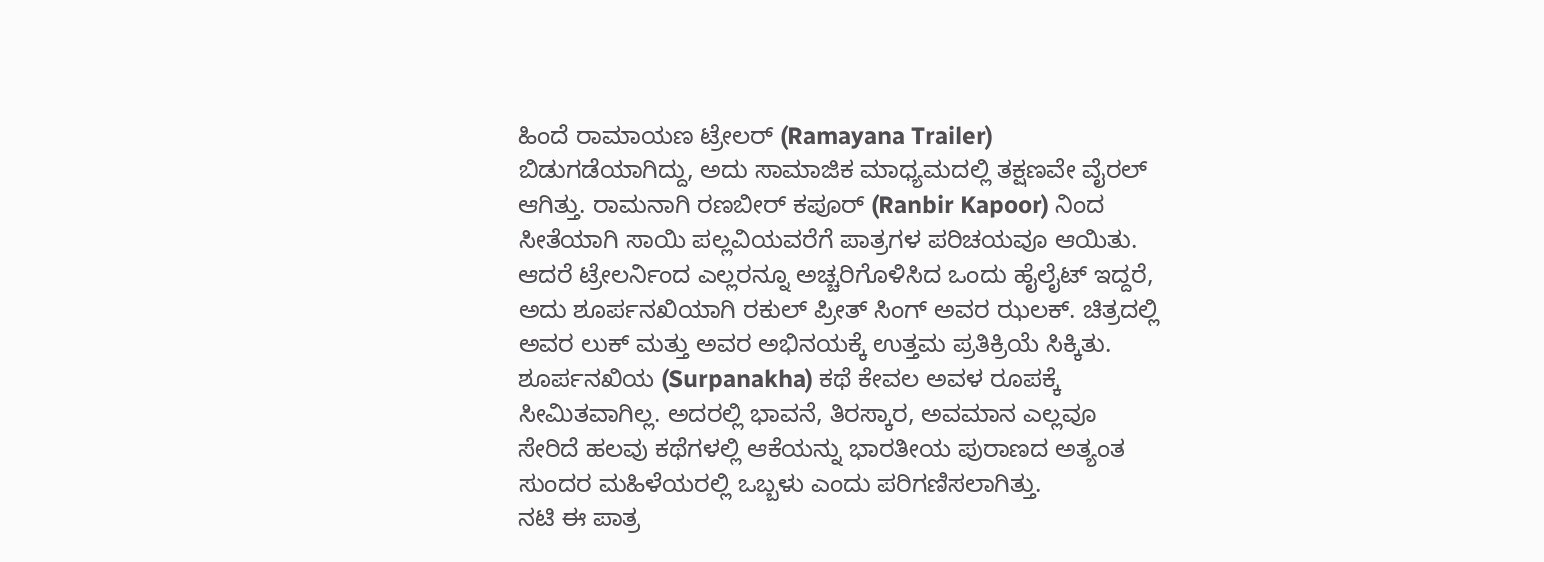ಹಿಂದೆ ರಾಮಾಯಣ ಟ್ರೇಲರ್ (Ramayana Trailer) ಬಿಡುಗಡೆಯಾಗಿದ್ದು, ಅದು ಸಾಮಾಜಿಕ ಮಾಧ್ಯಮದಲ್ಲಿ ತಕ್ಷಣವೇ ವೈರಲ್ ಆಗಿತ್ತು. ರಾಮನಾಗಿ ರಣಬೀರ್ ಕಪೂರ್ (Ranbir Kapoor) ನಿಂದ ಸೀತೆಯಾಗಿ ಸಾಯಿ ಪಲ್ಲವಿಯವರೆಗೆ ಪಾತ್ರಗಳ ಪರಿಚಯವೂ ಆಯಿತು. ಆದರೆ ಟ್ರೇಲರ್ನಿಂದ ಎಲ್ಲರನ್ನೂ ಅಚ್ಚರಿಗೊಳಿಸಿದ ಒಂದು ಹೈಲೈಟ್ ಇದ್ದರೆ, ಅದು ಶೂರ್ಪನಖಿಯಾಗಿ ರಕುಲ್ ಪ್ರೀತ್ ಸಿಂಗ್ ಅವರ ಝಲಕ್. ಚಿತ್ರದಲ್ಲಿ ಅವರ ಲುಕ್ ಮತ್ತು ಅವರ ಅಭಿನಯಕ್ಕೆ ಉತ್ತಮ ಪ್ರತಿಕ್ರಿಯೆ ಸಿಕ್ಕಿತು. ಶೂರ್ಪನಖಿಯ (Surpanakha) ಕಥೆ ಕೇವಲ ಅವಳ ರೂಪಕ್ಕೆ ಸೀಮಿತವಾಗಿಲ್ಲ. ಅದರಲ್ಲಿ ಭಾವನೆ, ತಿರಸ್ಕಾರ, ಅವಮಾನ ಎಲ್ಲವೂ ಸೇರಿದೆ ಹಲವು ಕಥೆಗಳಲ್ಲಿ ಆಕೆಯನ್ನು ಭಾರತೀಯ ಪುರಾಣದ ಅತ್ಯಂತ ಸುಂದರ ಮಹಿಳೆಯರಲ್ಲಿ ಒಬ್ಬಳು ಎಂದು ಪರಿಗಣಿಸಲಾಗಿತ್ತು.
ನಟಿ ಈ ಪಾತ್ರ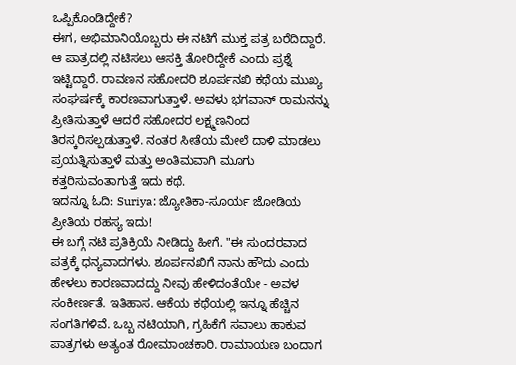ಒಪ್ಪಿಕೊಂಡಿದ್ದೇಕೆ?
ಈಗ, ಅಭಿಮಾನಿಯೊಬ್ಬರು ಈ ನಟಿಗೆ ಮುಕ್ತ ಪತ್ರ ಬರೆದಿದ್ದಾರೆ. ಆ ಪಾತ್ರದಲ್ಲಿ ನಟಿಸಲು ಆಸಕ್ತಿ ತೋರಿದ್ದೇಕೆ ಎಂದು ಪ್ರಶ್ನೆ ಇಟ್ಟಿದ್ದಾರೆ. ರಾವಣನ ಸಹೋದರಿ ಶೂರ್ಪನಖಿ ಕಥೆಯ ಮುಖ್ಯ ಸಂಘರ್ಷಕ್ಕೆ ಕಾರಣವಾಗುತ್ತಾಳೆ. ಅವಳು ಭಗವಾನ್ ರಾಮನನ್ನು ಪ್ರೀತಿಸುತ್ತಾಳೆ ಆದರೆ ಸಹೋದರ ಲಕ್ಷ್ಮಣನಿಂದ ತಿರಸ್ಕರಿಸಲ್ಪಡುತ್ತಾಳೆ. ನಂತರ ಸೀತೆಯ ಮೇಲೆ ದಾಳಿ ಮಾಡಲು ಪ್ರಯತ್ನಿಸುತ್ತಾಳೆ ಮತ್ತು ಅಂತಿಮವಾಗಿ ಮೂಗು ಕತ್ತರಿಸುವಂತಾಗುತ್ತೆ ಇದು ಕಥೆ.
ಇದನ್ನೂ ಓದಿ: Suriya: ಜ್ಯೋತಿಕಾ-ಸೂರ್ಯ ಜೋಡಿಯ ಪ್ರೀತಿಯ ರಹಸ್ಯ ಇದು!
ಈ ಬಗ್ಗೆ ನಟಿ ಪ್ರತಿಕ್ರಿಯೆ ನೀಡಿದ್ದು ಹೀಗೆ. "ಈ ಸುಂದರವಾದ ಪತ್ರಕ್ಕೆ ಧನ್ಯವಾದಗಳು. ಶೂರ್ಪನಖಿಗೆ ನಾನು ಹೌದು ಎಂದು ಹೇಳಲು ಕಾರಣವಾದದ್ದು ನೀವು ಹೇಳಿದಂತೆಯೇ - ಅವಳ ಸಂಕೀರ್ಣತೆ. ಇತಿಹಾಸ. ಆಕೆಯ ಕಥೆಯಲ್ಲಿ ಇನ್ನೂ ಹೆಚ್ಚಿನ ಸಂಗತಿಗಳಿವೆ. ಒಬ್ಬ ನಟಿಯಾಗಿ, ಗ್ರಹಿಕೆಗೆ ಸವಾಲು ಹಾಕುವ ಪಾತ್ರಗಳು ಅತ್ಯಂತ ರೋಮಾಂಚಕಾರಿ. ರಾಮಾಯಣ ಬಂದಾಗ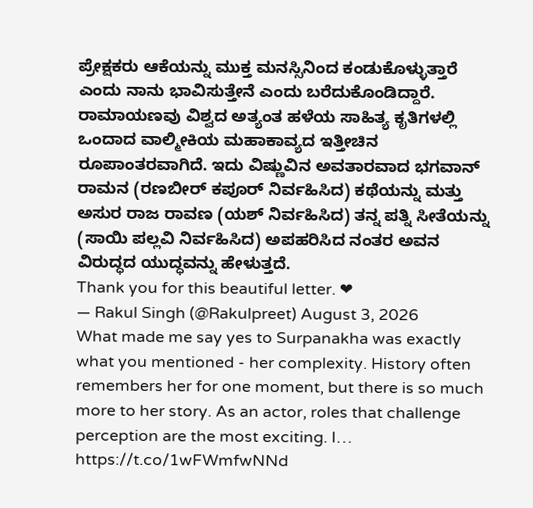ಪ್ರೇಕ್ಷಕರು ಆಕೆಯನ್ನು ಮುಕ್ತ ಮನಸ್ಸಿನಿಂದ ಕಂಡುಕೊಳ್ಳುತ್ತಾರೆ ಎಂದು ನಾನು ಭಾವಿಸುತ್ತೇನೆ ಎಂದು ಬರೆದುಕೊಂಡಿದ್ದಾರೆ.
ರಾಮಾಯಣವು ವಿಶ್ವದ ಅತ್ಯಂತ ಹಳೆಯ ಸಾಹಿತ್ಯ ಕೃತಿಗಳಲ್ಲಿ ಒಂದಾದ ವಾಲ್ಮೀಕಿಯ ಮಹಾಕಾವ್ಯದ ಇತ್ತೀಚಿನ ರೂಪಾಂತರವಾಗಿದೆ. ಇದು ವಿಷ್ಣುವಿನ ಅವತಾರವಾದ ಭಗವಾನ್ ರಾಮನ (ರಣಬೀರ್ ಕಪೂರ್ ನಿರ್ವಹಿಸಿದ) ಕಥೆಯನ್ನು ಮತ್ತು ಅಸುರ ರಾಜ ರಾವಣ (ಯಶ್ ನಿರ್ವಹಿಸಿದ) ತನ್ನ ಪತ್ನಿ ಸೀತೆಯನ್ನು (ಸಾಯಿ ಪಲ್ಲವಿ ನಿರ್ವಹಿಸಿದ) ಅಪಹರಿಸಿದ ನಂತರ ಅವನ ವಿರುದ್ಧದ ಯುದ್ಧವನ್ನು ಹೇಳುತ್ತದೆ.
Thank you for this beautiful letter. ❤
— Rakul Singh (@Rakulpreet) August 3, 2026
What made me say yes to Surpanakha was exactly what you mentioned - her complexity. History often remembers her for one moment, but there is so much more to her story. As an actor, roles that challenge perception are the most exciting. I… https://t.co/1wFWmfwNNd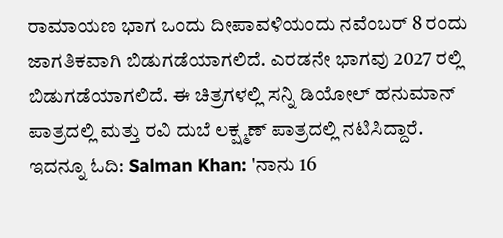ರಾಮಾಯಣ ಭಾಗ ಒಂದು ದೀಪಾವಳಿಯಂದು ನವೆಂಬರ್ 8 ರಂದು ಜಾಗತಿಕವಾಗಿ ಬಿಡುಗಡೆಯಾಗಲಿದೆ. ಎರಡನೇ ಭಾಗವು 2027 ರಲ್ಲಿ ಬಿಡುಗಡೆಯಾಗಲಿದೆ. ಈ ಚಿತ್ರಗಳಲ್ಲಿ ಸನ್ನಿ ಡಿಯೋಲ್ ಹನುಮಾನ್ ಪಾತ್ರದಲ್ಲಿ ಮತ್ತು ರವಿ ದುಬೆ ಲಕ್ಷ್ಮಣ್ ಪಾತ್ರದಲ್ಲಿ ನಟಿಸಿದ್ದಾರೆ.
ಇದನ್ನೂ ಓದಿ: Salman Khan: 'ನಾನು 16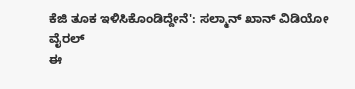ಕೆಜಿ ತೂಕ ಇಳಿಸಿಕೊಂಡಿದ್ದೇನೆ': ಸಲ್ಮಾನ್ ಖಾನ್ ವಿಡಿಯೋ ವೈರಲ್
ಈ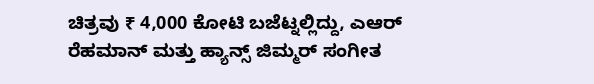ಚಿತ್ರವು ₹ 4,000 ಕೋಟಿ ಬಜೆಟ್ನಲ್ಲಿದ್ದು, ಎಆರ್ ರೆಹಮಾನ್ ಮತ್ತು ಹ್ಯಾನ್ಸ್ ಜಿಮ್ಮರ್ ಸಂಗೀತ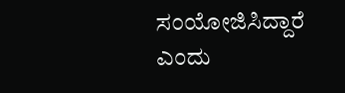ಸಂಯೋಜಿಸಿದ್ದಾರೆ ಎಂದು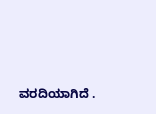ವರದಿಯಾಗಿದೆ .